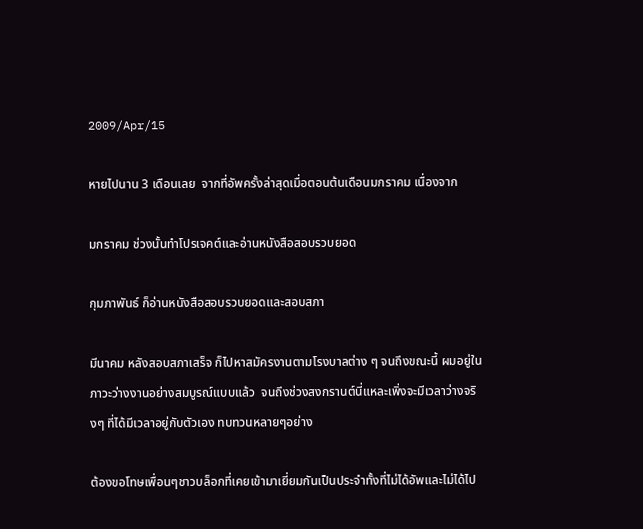2009/Apr/15

หายไปนาน 3 เดือนเลย  จากที่อัพครั้งล่าสุดเมื่อตอนต้นเดือนมกราคม เนื่องจาก

มกราคม ช่วงนั้นทำโปรเจคต์และอ่านหนังสือสอบรวบยอด

กุมภาพันธ์ ก็อ่านหนังสือสอบรวบยอดและสอบสภา

มีนาคม หลังสอบสภาเสร็จ ก็ไปหาสมัครงานตามโรงบาลต่าง ๆ จนถึงขณะนี้ ผมอยู่ในภาวะว่างงานอย่างสมบูรณ์แบบแล้ว  จนถึงช่วงสงกรานต์นี่แหละเพิ่งจะมีเวลาว่างจริงๆ ที่ได้มีเวลาอยู่กับตัวเอง ทบทวนหลายๆอย่าง

ต้องขอโทษเพื่อนๆชาวบล็อกที่เคยเข้ามาเยี่ยมกันเป็นประจำทั้งที่ไม่ได้อัพและไม่ได้ไป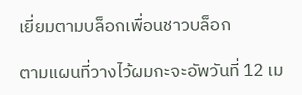เยี่ยมตามบล็อกเพื่อนชาวบล็อก

ตามแผนที่วางไว้ผมกะจะอัพวันที่ 12 เม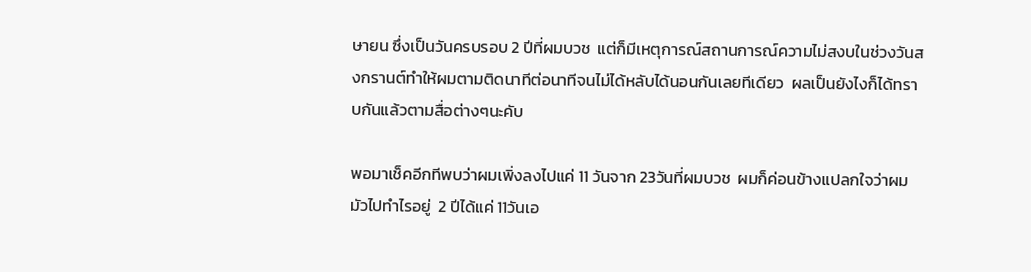ษายน ซึ่งเป็นวันครบรอบ 2 ปีที่ผมบวช  แต่ก็มีเหตุการณ์สถานการณ์ความไม่สงบในช่วงวันสงกรานต์ทำให้ผมตามติดนาทีต่อนาทีจนไม่ได้หลับได้นอนกันเลยทีเดียว  ผลเป็นยังไงก็ได้ทราบกันแล้วตามสื่อต่างๆนะคับ

พอมาเช็คอีกทีพบว่าผมเพิ่งลงไปแค่ 11 วันจาก 23วันที่ผมบวช  ผมก็ค่อนข้างแปลกใจว่าผมมัวไปทำไรอยู่  2 ปีได้แค่ 11วันเอ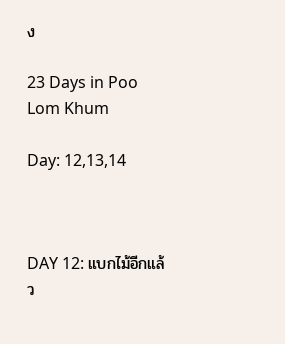ง

23 Days in Poo Lom Khum

Day: 12,13,14



DAY 12: แบกไม้อีกแล้ว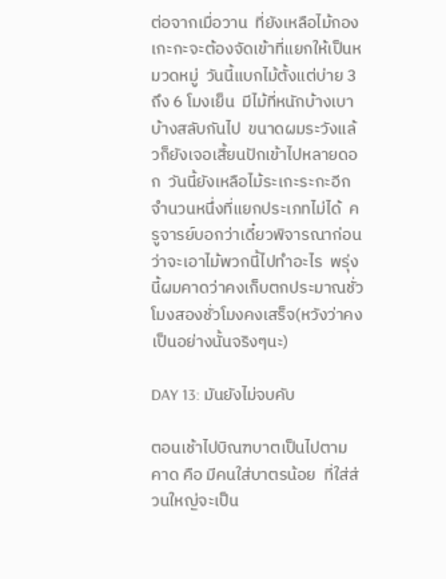ต่อจากเมื่อวาน  ที่ยังเหลือไม้กองเกะกะจะต้องจัดเข้าที่แยกให้เป็นหมวดหมู่  วันนี้แบกไม้ตั้งแต่บ่าย 3ถึง 6 โมงเย็น  มีไม้ที่หนักบ้างเบาบ้างสลับกันไป  ขนาดผมระวังแล้วก็ยังเจอเสี้ยนปักเข้าไปหลายดอก  วันนี้ยังเหลือไม้ระเกะระกะอีกจำนวนหนึ่งที่แยกประเภทไม่ได้  ครูจารย์บอกว่าเดี๋ยวพิจารณาก่อนว่าจะเอาไม้พวกนี้ไปทำอะไร  พรุ่งนี้ผมคาดว่าคงเก็บตกประมาณชั่วโมงสองชั่วโมงคงเสร็จ(หวังว่าคงเป็นอย่างนั้นจริงๆนะ)

DAY 13: มันยังไม่จบคับ

ตอนเช้าไปบิณฑบาตเป็นไปตามคาด คือ มีคนใส่บาตรน้อย  ที่ใส่ส่วนใหญ่จะเป็น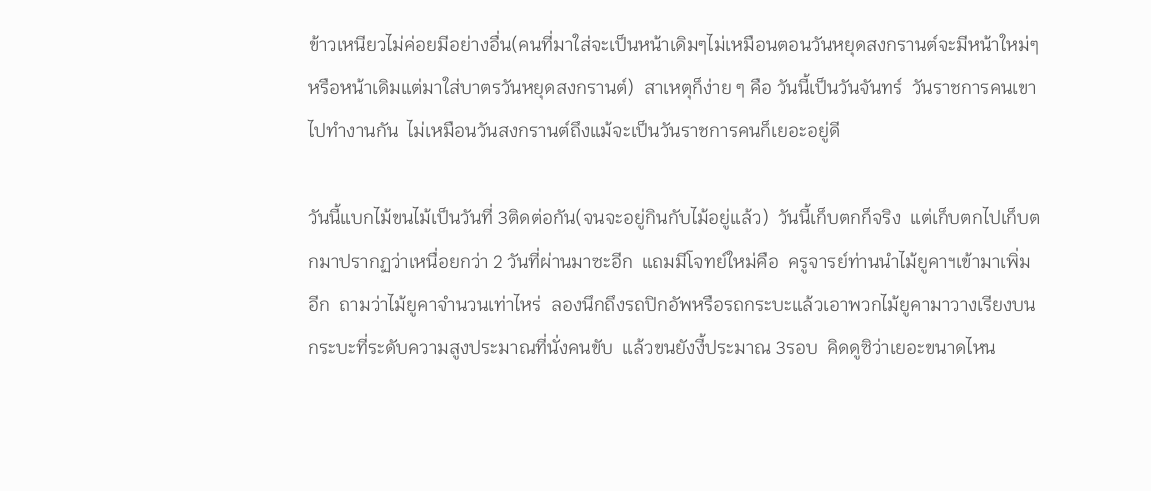ข้าวเหนียวไม่ค่อยมีอย่างอื่น(คนที่มาใส่จะเป็นหน้าเดิมๆไม่เหมือนตอนวันหยุดสงกรานต์จะมีหน้าใหม่ๆหรือหน้าเดิมแต่มาใส่บาตรวันหยุดสงกรานต์)  สาเหตุก็ง่าย ๆ คือ วันนี้เป็นวันจันทร์  วันราชการคนเขาไปทำงานกัน  ไม่เหมือนวันสงกรานต์ถึงแม้จะเป็นวันราชการคนก็เยอะอยู่ดี

วันนี้แบกไม้ขนไม้เป็นวันที่ 3ติดต่อกัน(จนจะอยู่กินกับไม้อยู่แล้ว)  วันนี้เก็บตกก็จริง  แต่เก็บตกไปเก็บตกมาปรากฏว่าเหนื่อยกว่า 2 วันที่ผ่านมาซะอีก  แถมมีโจทย์ใหม่คือ  ครูจารย์ท่านนำไม้ยูคาฯเข้ามาเพิ่มอีก  ถามว่าไม้ยูคาจำนวนเท่าไหร่  ลองนึกถึงรถปิกอัพหรือรถกระบะแล้วเอาพวกไม้ยูคามาวางเรียงบนกระบะที่ระดับความสูงประมาณที่นั่งคนขับ  แล้วขนยังงี้ประมาณ 3รอบ  คิดดูซิว่าเยอะขนาดไหน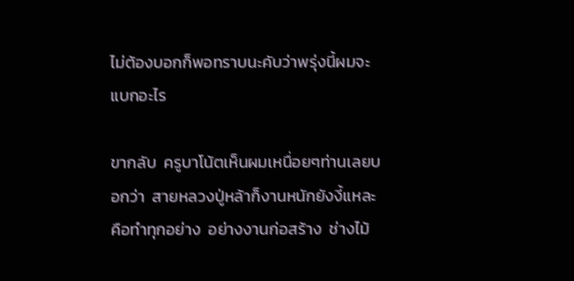ไม่ต้องบอกก็พอทราบนะคับว่าพรุ่งนี้ผมจะแบกอะไร

ขากลับ  ครูบาโน้ตเห็นผมเหนื่อยๆท่านเลยบอกว่า  สายหลวงปู่หล้าก็งานหนักยังงี้แหละ  คือทำทุกอย่าง  อย่างงานก่อสร้าง  ช่างไม้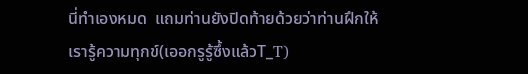นี่ทำเองหมด  แถมท่านยังปิดท้ายด้วยว่าท่านฝึกให้เรารู้ความทุกข์(เออกรูรู้ซึ้งแล้วT_T)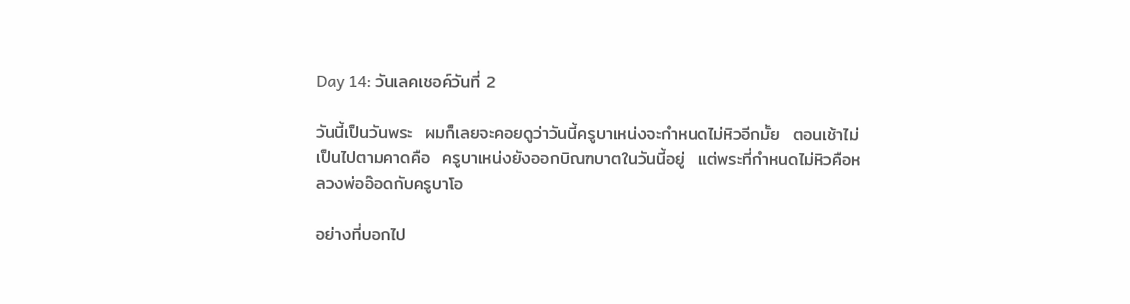Day 14: วันเลคเชอค์วันที่ 2

วันนี้เป็นวันพระ  ผมก็เลยจะคอยดูว่าวันนี้ครูบาเหน่งจะกำหนดไม่หิวอีกมั้ย  ตอนเช้าไม่เป็นไปตามคาดคือ  ครูบาเหน่งยังออกบิณฑบาตในวันนี้อยู่  แต่พระที่กำหนดไม่หิวคือหลวงพ่ออ๊อดกับครูบาโอ

อย่างที่บอกไป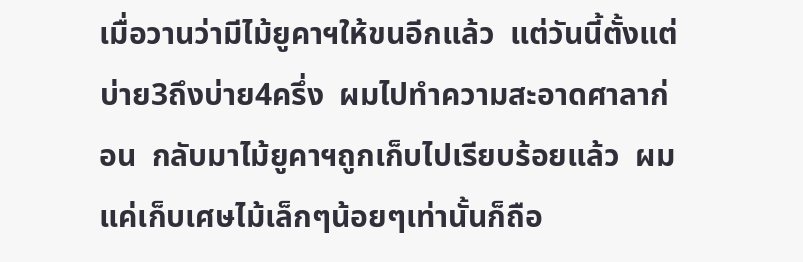เมื่อวานว่ามีไม้ยูคาฯให้ขนอีกแล้ว  แต่วันนี้ตั้งแต่บ่าย3ถึงบ่าย4ครึ่ง  ผมไปทำความสะอาดศาลาก่อน  กลับมาไม้ยูคาฯถูกเก็บไปเรียบร้อยแล้ว  ผมแค่เก็บเศษไม้เล็กๆน้อยๆเท่านั้นก็ถือ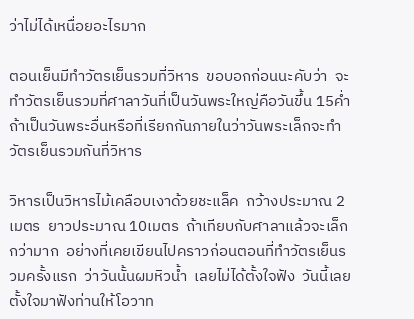ว่าไม่ได้เหนื่อยอะไรมาก

ตอนเย็นมีทำวัตรเย็นรวมที่วิหาร  ขอบอกก่อนนะคับว่า  จะทำวัตรเย็นรวมที่ศาลาวันที่เป็นวันพระใหญ่คือวันขึ้น 15ค่ำ  ถ้าเป็นวันพระอื่นหรือที่เรียกกันภายในว่าวันพระเล็กจะทำวัตรเย็นรวมกันที่วิหาร

วิหารเป็นวิหารไม้เคลือบเงาด้วยชะแล็ค  กว้างประมาณ 2เมตร  ยาวประมาณ 10เมตร  ถ้าเทียบกับศาลาแล้วจะเล็กกว่ามาก  อย่างที่เคยเขียนไปคราวก่อนตอนที่ทำวัตรเย็นรวมครั้งแรก  ว่าวันนั้นผมหิวน้ำ  เลยไม่ได้ตั้งใจฟัง  วันนี้เลยตั้งใจมาฟังท่านให้โอวาท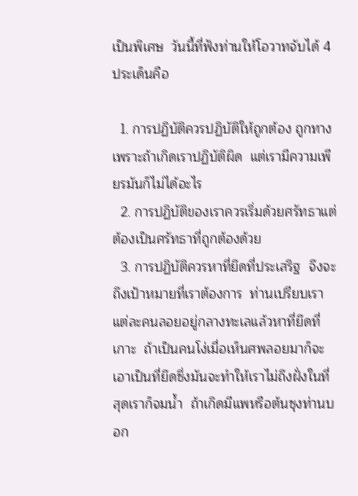เป็นพิเศษ  วันนี้ที่ฟังท่านให้โอวาทจับได้ 4ประเด็นคือ

  1. การปฏิบัติควรปฏิบัติให้ถูกต้อง ถูกทาง  เพราะถ้าเกิดเราปฏิบัติผิด  แต่เรามีความเพียรมันก็ไม่ได้อะไร
  2. การปฏิบัติของเราควรเริ่มด้วยศรัทธาแต่ต้องเป็นศรัทธาที่ถูกต้องด้วย
  3. การปฏิบัติควรหาที่ยึดที่ประเสริฐ  จึงจะถึงเป้าหมายที่เราต้องการ  ท่านเปรียบเราแต่ละคนลอยอยู่กลางทะเลแล้วหาที่ยึดที่เกาะ  ถ้าเป็นคนโง่เมื่อเห็นศพลอยมาก็จะเอาเป็นที่ยึดซึ่งมันจะทำให้เราไม่ถึงฝั่งในที่สุดเราก็จมน้ำ  ถ้าเกิดมีแพหรือต้นซุงท่านบอก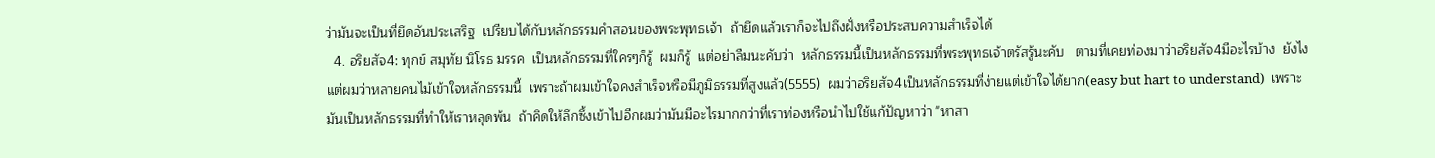ว่ามันจะเป็นที่ยึดอันประเสริฐ  เปรียบได้กับหลักธรรมคำสอนของพระพุทธเจ้า  ถ้ายึดแล้วเราก็จะไปถึงฝั่งหรือประสบความสำเร็จได้
  4. อริยสัจ4: ทุกข์ สมุทัย นิโรธ มรรค  เป็นหลักธรรมที่ใครๆก็รู้  ผมก็รู้  แต่อย่าลืมนะคับว่า  หลักธรรมนี้เป็นหลักธรรมที่พระพุทธเจ้าตรัสรู้นะคับ   ตามที่เคยท่องมาว่าอริยสัจ4มีอะไรบ้าง  ยังไง  แต่ผมว่าหลายคนไม้เข้าใจหลักธรรมนี้  เพราะถ้าผมเข้าใจคงสำเร็จหรือมีภูมิธรรมที่สูงแล้ว(5555)  ผมว่าอริยสัจ4เป็นหลักธรรมที่ง่ายแต่เข้าใจได้ยาก(easy but hart to understand)  เพราะมันเป็นหลักธรรมที่ทำให้เราหลุดพ้น  ถ้าคิดให้ลึกซึ้งเข้าไปอีกผมว่ามันมีอะไรมากกว่าที่เราท่องหรือนำไปใช้แก้ปัญหาว่า "หาสา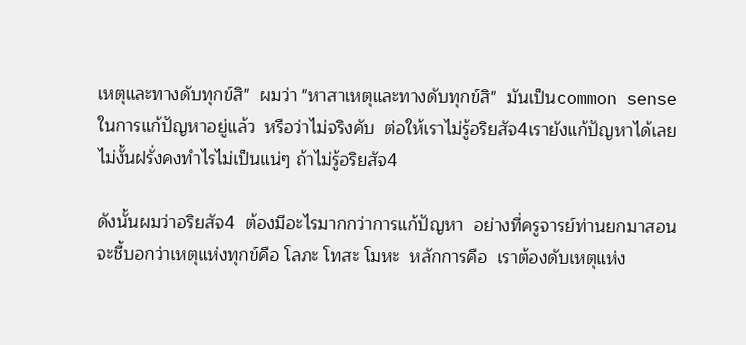เหตุและทางดับทุกข์สิ"  ผมว่า "หาสาเหตุและทางดับทุกข์สิ"  มันเป็นcommon senseในการแก้ปัญหาอยู่แล้ว  หรือว่าไม่จริงคับ  ต่อให้เราไม่รู้อริยสัจ4เรายังแก้ปัญหาได้เลย  ไม่งั้นฝรั่งคงทำไรไม่เป็นแน่ๆ ถ้าไม่รู้อริยสัจ4

ดังนั้นผมว่าอริยสัจ4  ต้องมีอะไรมากกว่าการแก้ปัญหา  อย่างที่ครูจารย์ท่านยกมาสอนจะชี้บอกว่าเหตุแห่งทุกข์คือ โลภะ โทสะ โมหะ  หลักการคือ  เราต้องดับเหตุแห่ง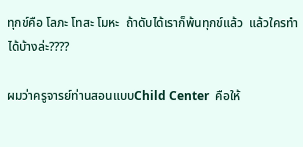ทุกข์คือ โลภะ โทสะ โมหะ  ถ้าดับได้เราก็พ้นทุกข์แล้ว  แล้วใครทำได้บ้างล่ะ????

ผมว่าครูจารย์ท่านสอนแบบChild Center  คือให้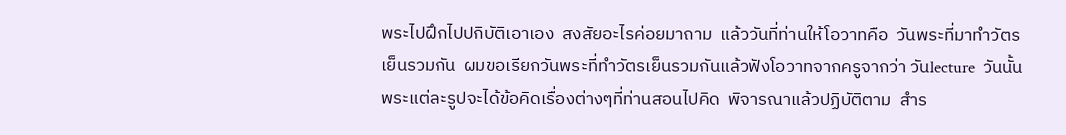พระไปฝึกไปปกิบัติเอาเอง  สงสัยอะไรค่อยมาถาม  แล้ววันที่ท่านให้โอวาทคือ  วันพระที่มาทำวัตรเย็นรวมกัน  ผมขอเรียกวันพระที่ทำวัตรเย็นรวมกันแล้วฟังโอวาทจากครูจากว่า วันlecture  วันนั้นพระแต่ละรูปจะได้ข้อคิดเรื่องต่างๆที่ท่านสอนไปคิด  พิจารณาแล้วปฏิบัติตาม  สำร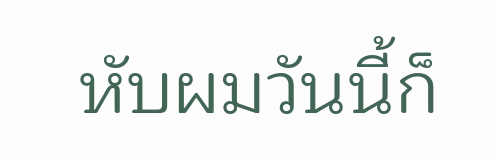หับผมวันนี้ก็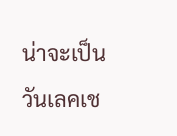น่าจะเป็นวันเลคเช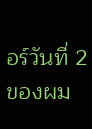อร์วันที่ 2ของผม